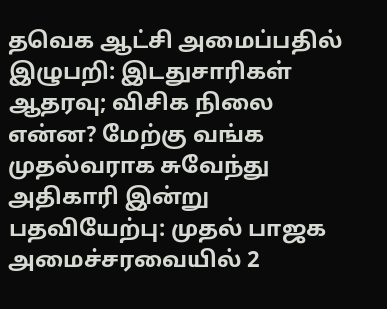தவெக ஆட்சி அமைப்பதில் இழுபறி: இடதுசாரிகள் ஆதரவு; விசிக நிலை என்ன? மேற்கு வங்க முதல்வராக சுவேந்து அதிகாரி இன்று பதவியேற்பு: முதல் பாஜக அமைச்சரவையில் 2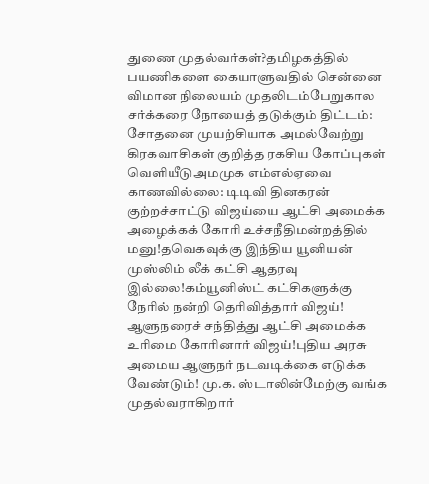துணை முதல்வர்கள்?தமிழகத்தில் பயணிகளை கையாளுவதில் சென்னை விமான நிலையம் முதலிடம்பேறுகால சர்க்கரை நோயைத் தடுக்கும் திட்டம்: சோதனை முயற்சியாக அமல்வேற்று கிரகவாசிகள் குறித்த ரகசிய கோப்புகள் வெளியீடுஅமமுக எம்எல்ஏவை காணவில்லை: டிடிவி தினகரன் குற்றச்சாட்டு விஜய்யை ஆட்சி அமைக்க அழைக்கக் கோரி உச்சநீதிமன்றத்தில் மனு!தவெகவுக்கு இந்திய யூனியன் முஸ்லிம் லீக் கட்சி ஆதரவு இல்லை!கம்யூனிஸ்ட் கட்சிகளுக்கு நேரில் நன்றி தெரிவித்தார் விஜய்! ஆளுநரைச் சந்தித்து ஆட்சி அமைக்க உரிமை கோரினார் விஜய்!புதிய அரசு அமைய ஆளுநர் நடவடிக்கை எடுக்க வேண்டும்! மு.க. ஸ்டாலின்மேற்கு வங்க முதல்வராகிறார்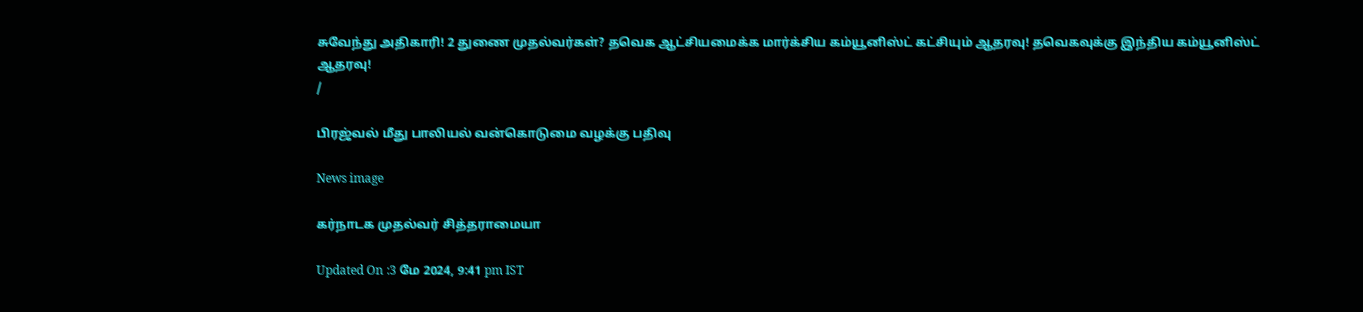சுவேந்து அதிகாரி! 2 துணை முதல்வர்கள்? தவெக ஆட்சியமைக்க மார்க்சிய கம்யூனிஸ்ட் கட்சியும் ஆதரவு! தவெகவுக்கு இந்திய கம்யூனிஸ்ட் ஆதரவு!
/

பிரஜ்வல் மீது பாலியல் வன்கொடுமை வழக்கு பதிவு

News image

கர்நாடக முதல்வர் சித்தராமையா

Updated On :3 மே 2024, 9:41 pm IST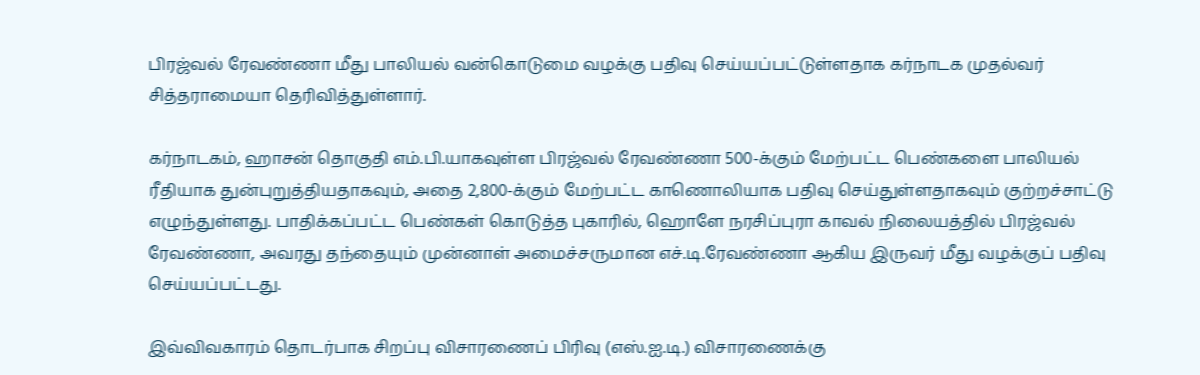பிரஜ்வல் ரேவண்ணா மீது பாலியல் வன்கொடுமை வழக்கு பதிவு செய்யப்பட்டுள்ளதாக கர்நாடக முதல்வர் சித்தராமையா தெரிவித்துள்ளார்.

கர்நாடகம், ஹாசன் தொகுதி எம்.பி.யாகவுள்ள பிரஜ்வல் ரேவண்ணா 500-க்கும் மேற்பட்ட பெண்களை பாலியல் ரீதியாக துன்புறுத்தியதாகவும், அதை 2,800-க்கும் மேற்பட்ட காணொலியாக பதிவு செய்துள்ளதாகவும் குற்றச்சாட்டு எழுந்துள்ளது. பாதிக்கப்பட்ட பெண்கள் கொடுத்த புகாரில், ஹொளே நரசிப்புரா காவல் நிலையத்தில் பிரஜ்வல் ரேவண்ணா, அவரது தந்தையும் முன்னாள் அமைச்சருமான எச்.டி.ரேவண்ணா ஆகிய இருவர் மீது வழக்குப் பதிவு செய்யப்பட்டது.

இவ்விவகாரம் தொடர்பாக சிறப்பு விசாரணைப் பிரிவு (எஸ்.ஐ.டி.) விசாரணைக்கு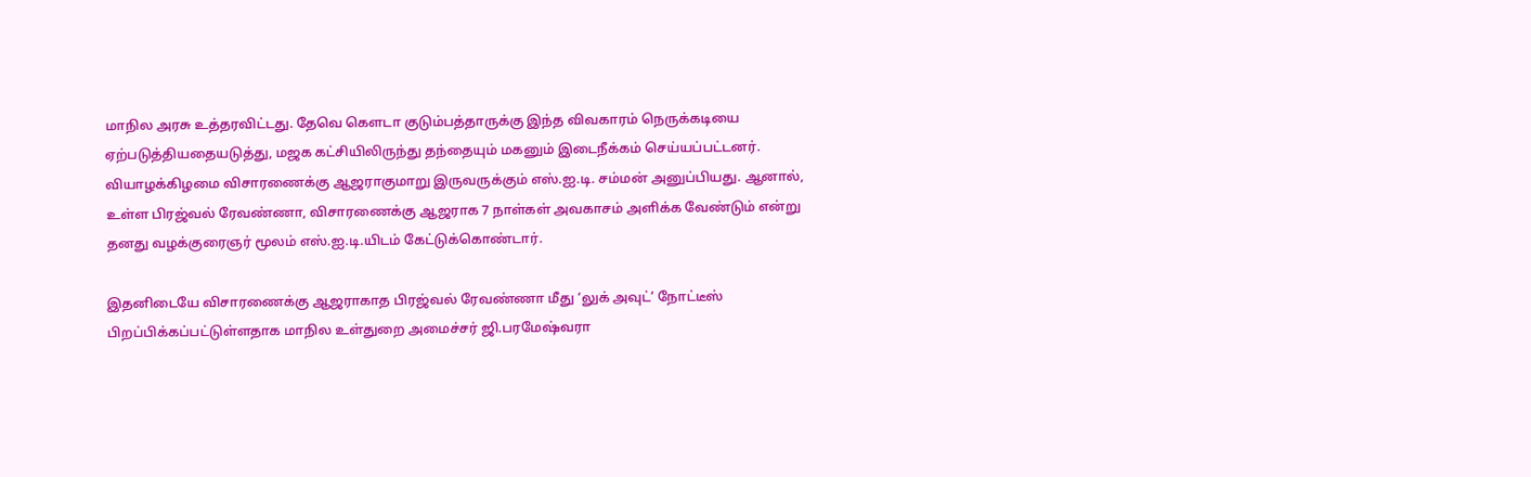மாநில அரசு உத்தரவிட்டது. தேவெ கௌடா குடும்பத்தாருக்கு இந்த விவகாரம் நெருக்கடியை ஏற்படுத்தியதையடுத்து, மஜக கட்சியிலிருந்து தந்தையும் மகனும் இடைநீக்கம் செய்யப்பட்டனர். வியாழக்கிழமை விசாரணைக்கு ஆஜராகுமாறு இருவருக்கும் எஸ்.ஐ.டி. சம்மன் அனுப்பியது. ஆனால், உள்ள பிரஜ்வல் ரேவண்ணா, விசாரணைக்கு ஆஜராக 7 நாள்கள் அவகாசம் அளிக்க வேண்டும் என்று தனது வழக்குரைஞர் மூலம் எஸ்.ஐ.டி.யிடம் கேட்டுக்கொண்டார்.

இதனிடையே விசாரணைக்கு ஆஜராகாத பிரஜ்வல் ரேவண்ணா மீது ‘லுக் அவுட்’ நோட்டீஸ் பிறப்பிக்கப்பட்டுள்ளதாக மாநில உள்துறை அமைச்சர் ஜி.பரமேஷ்வரா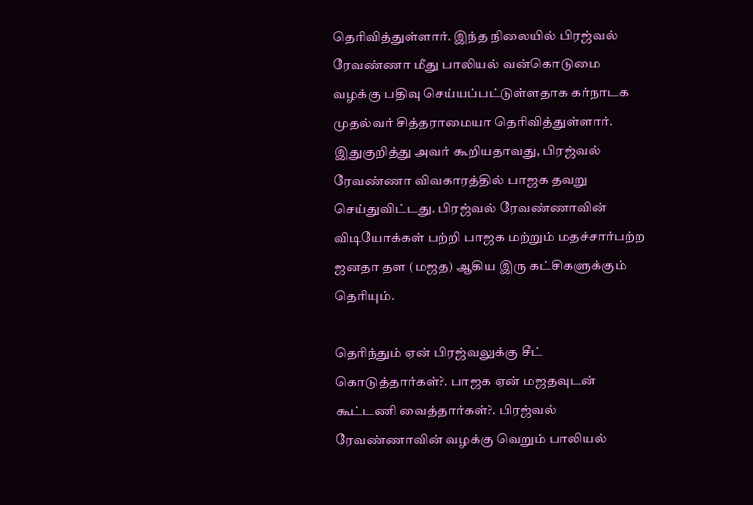தெரிவித்துள்ளார். இந்த நிலையில் பிரஜ்வல் ரேவண்ணா மீது பாலியல் வன்கொடுமை வழக்கு பதிவு செய்யப்பட்டுள்ளதாக கர்நாடக முதல்வர் சித்தராமையா தெரிவித்துள்ளார். இதுகுறித்து அவர் கூறியதாவது, பிரஜ்வல் ரேவண்ணா விவகாரத்தில் பாஜக தவறு செய்துவிட்டது. பிரஜ்வல் ரேவண்ணாவின் விடியோக்கள் பற்றி பாஜக மற்றும் மதச்சார்பற்ற ஜனதா தள (மஜத) ஆகிய இரு கட்சிகளுக்கும் தெரியும்.

தெரிந்தும் ஏன் பிரஜ்வலுக்கு சீட் கொடுத்தார்கள்?. பாஜக ஏன் மஜதவுடன் கூட்டணி வைத்தார்கள்?. பிரஜ்வல் ரேவண்ணாவின் வழக்கு வெறும் பாலியல்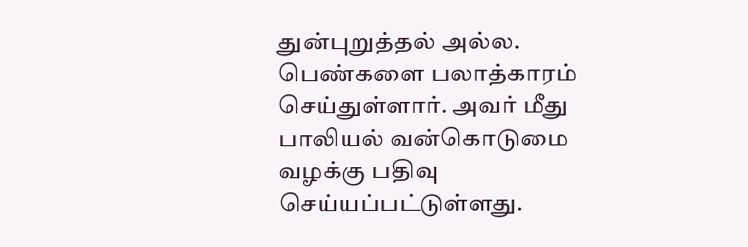துன்புறுத்தல் அல்ல. பெண்களை பலாத்காரம் செய்துள்ளார். அவர் மீது பாலியல் வன்கொடுமை வழக்கு பதிவு செய்யப்பட்டுள்ளது.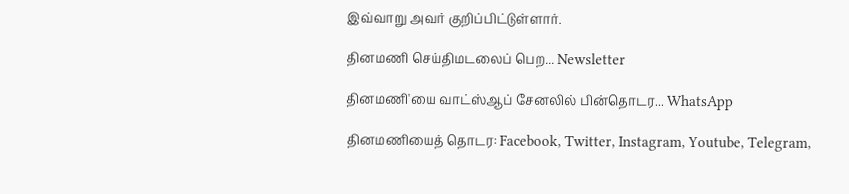இவ்வாறு அவர் குறிப்பிட்டுள்ளார்.

தினமணி செய்திமடலைப் பெற... Newsletter

தினமணி'யை வாட்ஸ்ஆப் சேனலில் பின்தொடர... WhatsApp

தினமணியைத் தொடர: Facebook, Twitter, Instagram, Youtube, Telegram,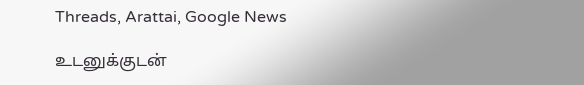Threads, Arattai, Google News

உடனுக்குடன்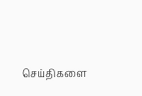செய்திகளை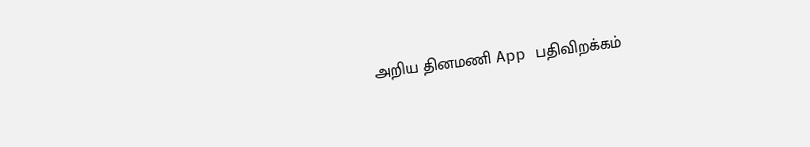அறிய தினமணி App பதிவிறக்கம்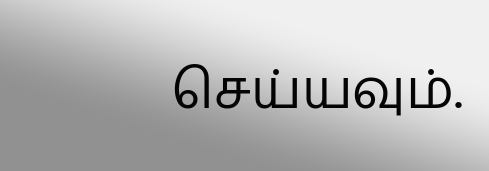செய்யவும்.